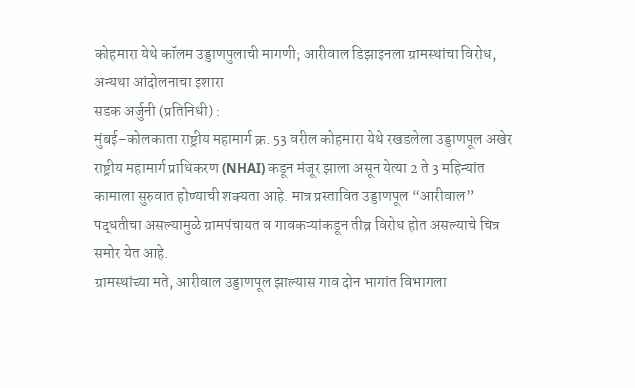कोहमारा येथे कॉलम उड्डाणपुलाची मागणी; आरीवाल डिझाइनला ग्रामस्थांचा विरोध, अन्यथा आंदोलनाचा इशारा
सडक अर्जुनी (प्रतिनिधी) :
मुंबई–कोलकाता राष्ट्रीय महामार्ग क्र. 53 वरील कोहमारा येथे रखडलेला उड्डाणपूल अखेर राष्ट्रीय महामार्ग प्राधिकरण (NHAI) कडून मंजूर झाला असून येत्या 2 ते 3 महिन्यांत कामाला सुरुवात होण्याची शक्यता आहे. मात्र प्रस्तावित उड्डाणपूल “आरीवाल” पद्धतीचा असल्यामुळे ग्रामपंचायत व गावकऱ्यांकडून तीव्र विरोध होत असल्याचे चित्र समोर येत आहे.
ग्रामस्थांच्या मते, आरीवाल उड्डाणपूल झाल्यास गाव दोन भागांत विभागला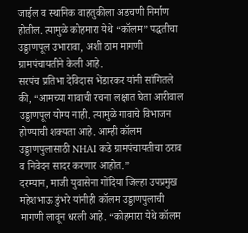जाईल व स्थानिक वाहतुकीला अडचणी निर्माण होतील. त्यामुळे कोहमारा येथे “कॉलम” पद्धतीचा उड्डाणपूल उभारावा, अशी ठाम मागणी ग्रामपंचायतीने केली आहे.
सरपंच प्रतिभा देविदास भेंडारकर यांनी सांगितले की, “आमच्या गावाची रचना लक्षात घेता आरीवाल उड्डाणपूल योग्य नाही. त्यामुळे गावाचे विभाजन होण्याची शक्यता आहे. आम्ही कॉलम उड्डाणपुलासाठी NHAI कडे ग्रामपंचायतीचा ठराव व निवेदन सादर करणार आहोत.”
दरम्यान, माजी युवासेना गोंदिया जिल्हा उपप्रमुख महेशभाऊ डुंभरे यांनीही कॉलम उड्डाणपुलाची मागणी लावून धरली आहे. “कोहमारा येथे कॉलम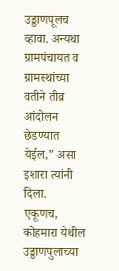उड्डाणपूलच व्हावा. अन्यथा ग्रामपंचायत व ग्रामस्थांच्या वतीने तीव्र आंदोलन छेडण्यात येईल,” असा इशारा त्यांनी दिला.
एकूणच, कोहमारा येथील उड्डाणपुलाच्या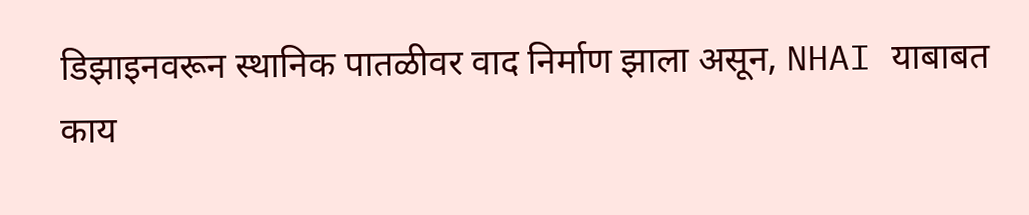डिझाइनवरून स्थानिक पातळीवर वाद निर्माण झाला असून, NHAI याबाबत काय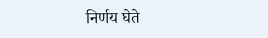निर्णय घेते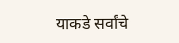याकडे सर्वांचे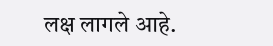लक्ष लागले आहे.